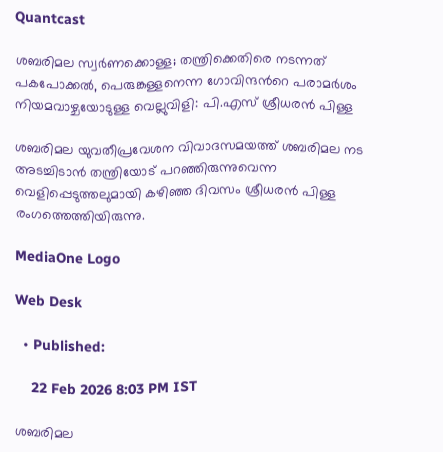Quantcast

ശബരിമല സ്വർണക്കൊള്ള; തന്ത്രിക്കെതിരെ നടന്നത് പകപോക്കൽ, പെരുങ്കള്ളനെന്ന ഗോവിന്ദന്‍റെ പരാമർശം നിയമവാഴ്ചയോടുള്ള വെല്ലുവിളി: പി.എസ് ശ്രീധരൻ പിള്ള

ശബരിമല യുവതീപ്രവേശന വിവാദസമയത്ത് ശബരിമല നട അടച്ചിടാന്‍ തന്ത്രിയോട് പറഞ്ഞിരുന്നുവെന്ന വെളിപ്പെടുത്തലുമായി കഴിഞ്ഞ ദിവസം ശ്രീധരന്‍ പിള്ള രംഗത്തെത്തിയിരുന്നു.

MediaOne Logo

Web Desk

  • Published:

    22 Feb 2026 8:03 PM IST

ശബരിമല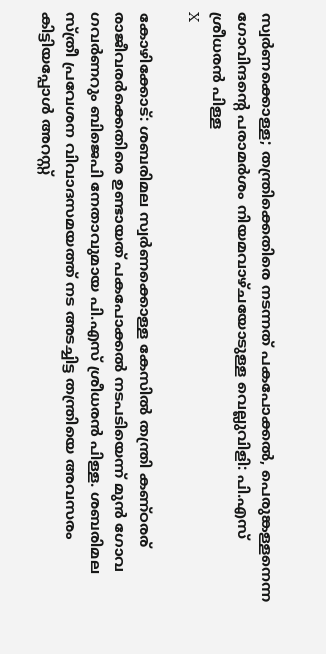സ്വർണക്കൊള്ള; തന്ത്രിക്കെതിരെ നടന്നത് പകപോക്കൽ, പെരുങ്കള്ളനെന്ന ഗോവിന്ദന്‍റെ പരാമർശം നിയമവാഴ്ചയോടുള്ള വെല്ലുവിളി: പി.എസ് ശ്രീധരൻ പിള്ള
X

കോഴിക്കോട്: ശബരിമല സ്വര്‍ണക്കൊള്ള കേസില്‍ തന്ത്രി കണ്ഠരര് രാജീവരര്‍ക്കെതിരെ ഉണ്ടായത് പകപോക്കല്‍ നടപടിയെന്ന് മുന്‍ ഗോവ ഗവര്‍ണറും ബിജെപി നേതാവുമായ പി.എസ് ശ്രീധരന്‍ പിള്ള. ശബരിമല സ്ത്രീ പ്രവേശന വിവാദസമയത്ത് നട അടച്ചിട്ട തന്ത്രിയെ അവസരം കിട്ടിയപ്പോള്‍ അറസ്റ്റ്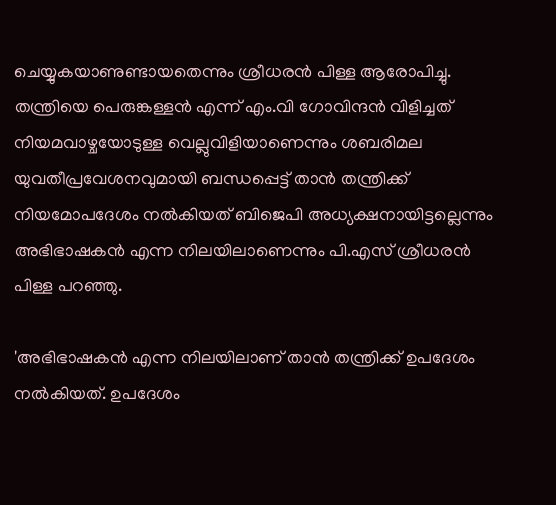ചെയ്യുകയാണുണ്ടായതെന്നും ശ്രീധരന്‍ പിള്ള ആരോപിച്ചു. തന്ത്രിയെ പെരുങ്കള്ളന്‍ എന്ന് എം.വി ഗോവിന്ദന്‍ വിളിച്ചത് നിയമവാഴ്ചയോടുള്ള വെല്ലുവിളിയാണെന്നും ശബരിമല യുവതീപ്രവേശനവുമായി ബന്ധപ്പെട്ട് താന്‍ തന്ത്രിക്ക് നിയമോപദേശം നല്‍കിയത് ബിജെപി അധ്യക്ഷനായിട്ടല്ലെന്നും അഭിഭാഷകന്‍ എന്ന നിലയിലാണെന്നും പി.എസ് ശ്രീധരന്‍ പിള്ള പറഞ്ഞു.

'അഭിഭാഷകന്‍ എന്ന നിലയിലാണ് താന്‍ തന്ത്രിക്ക് ഉപദേശം നല്‍കിയത്. ഉപദേശം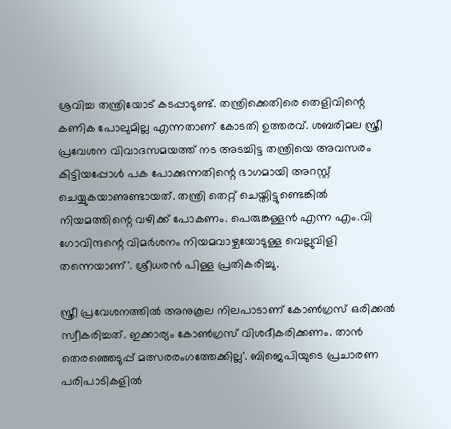ശ്രവിച്ച തന്ത്രിയോട് കടപ്പാടുണ്ട്. തന്ത്രിക്കെതിരെ തെളിവിന്റെ കണിക പോലുമില്ല എന്നതാണ് കോടതി ഉത്തരവ്. ശബരിമല സ്ത്രീ പ്രവേശന വിവാദസമയത്ത് നട അടച്ചിട്ട തന്ത്രിയെ അവസരം കിട്ടിയപ്പോള്‍ പക പോക്കുന്നതിന്റെ ഭാഗമായി അറസ്റ്റ് ചെയ്യുകയാണുണ്ടായത്. തന്ത്രി തെറ്റ് ചെയ്തിട്ടുണ്ടെങ്കില്‍ നിയമത്തിന്റെ വഴിക്ക് പോകണം. പെരുങ്കള്ളന്‍ എന്ന എം.വി ഗോവിന്ദന്റെ വിമര്‍ശനം നിയമവാഴ്ചയോടുള്ള വെല്ലുവിളി തന്നെയാണ്'. ശ്രീധരന്‍ പിള്ള പ്രതികരിച്ചു.

സ്ത്രീ പ്രവേശനത്തില്‍ അനുകൂല നിലപാടാണ് കോണ്‍ഗ്രസ് ഒരിക്കല്‍ സ്വീകരിച്ചത്. ഇക്കാര്യം കോണ്‍ഗ്രസ് വിശദീകരിക്കണം. താന്‍ തെരഞ്ഞെടുപ്പ് മത്സരരംഗത്തേക്കില്ല'. ബിജെപിയുടെ പ്രചാരണ പരിപാടികളില്‍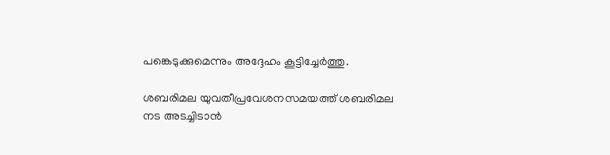പങ്കെടുക്കുമെന്നും അദ്ദേഹം കൂട്ടിച്ചേര്‍ത്തു.

ശബരിമല യുവതീപ്രവേശനസമയത്ത് ശബരിമല നട അടച്ചിടാന്‍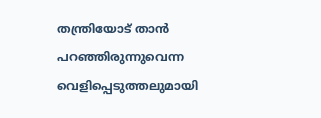തന്ത്രിയോട് താന്‍ പറഞ്ഞിരുന്നുവെന്ന വെളിപ്പെടുത്തലുമായി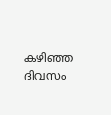കഴിഞ്ഞ ദിവസം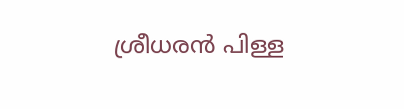ശ്രീധരന്‍ പിള്ള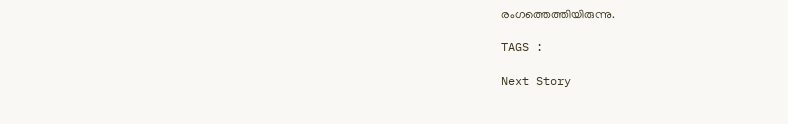രംഗത്തെത്തിയിരുന്നു.

TAGS :

Next Story